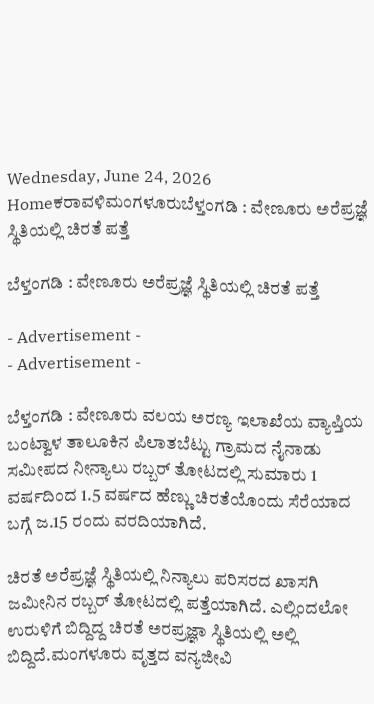Wednesday, June 24, 2026
Homeಕರಾವಳಿಮಂಗಳೂರುಬೆಳ್ತಂಗಡಿ : ವೇಣೂರು ಅರೆಪ್ರಜ್ಞೆ ಸ್ಥಿತಿಯಲ್ಲಿ ಚಿರತೆ ಪತ್ತೆ

ಬೆಳ್ತಂಗಡಿ : ವೇಣೂರು ಅರೆಪ್ರಜ್ಞೆ ಸ್ಥಿತಿಯಲ್ಲಿ ಚಿರತೆ ಪತ್ತೆ

- Advertisement -
- Advertisement -

ಬೆಳ್ತಂಗಡಿ : ವೇಣೂರು ವಲಯ ಅರಣ್ಯ ಇಲಾಖೆಯ ವ್ಯಾಪ್ತಿಯ ಬಂಟ್ವಾಳ ತಾಲೂಕಿನ ಪಿಲಾತಬೆಟ್ಟು ಗ್ರಾಮದ ನೈನಾಡು ಸಮೀಪದ ನೀನ್ಯಾಲು ರಬ್ಬರ್ ತೋಟದಲ್ಲಿ ಸುಮಾರು 1 ವರ್ಷದಿಂದ 1.5 ವರ್ಷದ ಹೆಣ್ಣು ಚಿರತೆಯೊಂದು ಸೆರೆಯಾದ ಬಗ್ಗೆ ಜ.15 ರಂದು ವರದಿಯಾಗಿದೆ.

ಚಿರತೆ ಅರೆಪ್ರಜ್ಞೆ ಸ್ಥಿತಿಯಲ್ಲಿ ನಿನ್ಯಾಲು ಪರಿಸರದ ಖಾಸಗಿ ಜಮೀನಿನ ರಬ್ಬರ್ ತೋಟದಲ್ಲಿ ಪತ್ತೆಯಾಗಿದೆ. ಎಲ್ಲಿಂದಲೋ ಉರುಳಿಗೆ ಬಿದ್ದಿದ್ದ ಚಿರತೆ ಅರಪ್ರಜ್ಞಾ ಸ್ಥಿತಿಯಲ್ಲಿ ಅಲ್ಲಿ ಬಿದ್ದಿದೆ.ಮಂಗಳೂರು ವೃತ್ತದ ವನ್ಯಜೀವಿ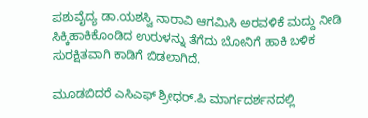ಪಶುವೈದ್ಯ ಡಾ.ಯಶಸ್ವಿ ನಾರಾವಿ ಆಗಮಿಸಿ ಅರವಳಿಕೆ ಮದ್ದು ನೀಡಿ ಸಿಕ್ಕಿಹಾಕಿಕೊಂಡಿದ ಉರುಳನ್ನು ತೆಗೆದು ಬೋನಿಗೆ ಹಾಕಿ ಬಳಿಕ ಸುರಕ್ಷಿತವಾಗಿ ಕಾಡಿಗೆ ಬಿಡಲಾಗಿದೆ.

ಮೂಡಬಿದರೆ ಎಸಿಎಫ್ ಶ್ರೀಧರ್.ಪಿ ಮಾರ್ಗದರ್ಶನದಲ್ಲಿ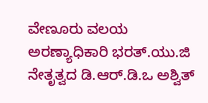ವೇಣೂರು ವಲಯ ಅರಣ್ಯಾಧಿಕಾರಿ ಭರತ್.ಯು.ಜಿ ನೇತೃತ್ವದ ಡಿ.ಆರ್.ಡಿ.ಒ ಅಶ್ವಿತ್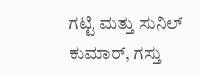ಗಟ್ಟಿ ಮತ್ತು ಸುನಿಲ್ ಕುಮಾರ್, ಗಸ್ತು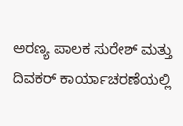ಅರಣ್ಯ ಪಾಲಕ ಸುರೇಶ್ ಮತ್ತು ದಿವಕರ್ ಕಾರ್ಯಾಚರಣೆಯಲ್ಲಿ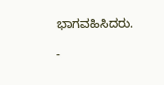ಭಾಗವಹಿಸಿದರು.

-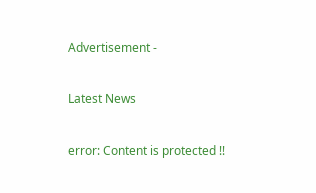Advertisement -

Latest News

error: Content is protected !!